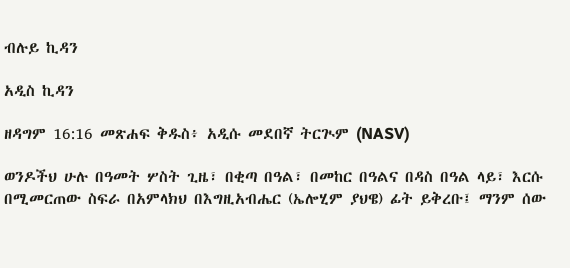ብሉይ ኪዳን

አዲስ ኪዳን

ዘዳግም 16:16 መጽሐፍ ቅዱስ፥ አዲሱ መደበኛ ትርጒም (NASV)

ወንዶችህ ሁሉ በዓመት ሦስት ጊዜ፣ በቂጣ በዓል፣ በመከር በዓልና በዳስ በዓል ላይ፣ እርሱ በሚመርጠው ስፍራ በአምላክህ በእግዚአብሔር (ኤሎሂም ያህዌ) ፊት ይቅረቡ፤ ማንም ሰው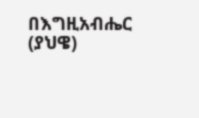በእግዚአብሔር (ያህዌ)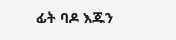ፊት ባዶ እጁን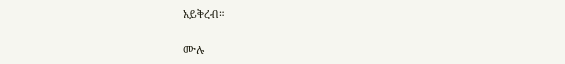አይቅረብ።

ሙሉ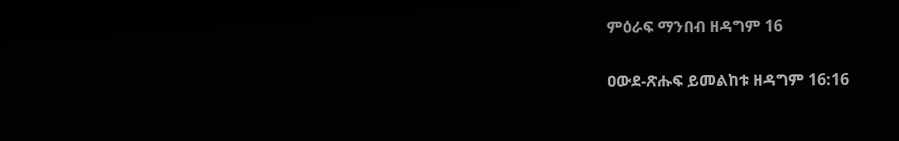ምዕራፍ ማንበብ ዘዳግም 16

ዐውደ-ጽሑፍ ይመልከቱ ዘዳግም 16:16